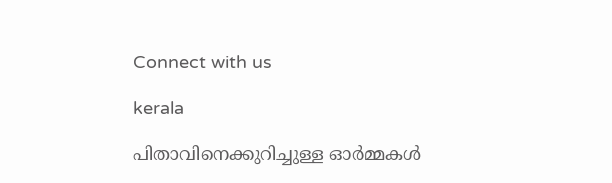Connect with us

kerala

പിതാവിനെക്കുറിച്ചുള്ള ഓർമ്മകൾ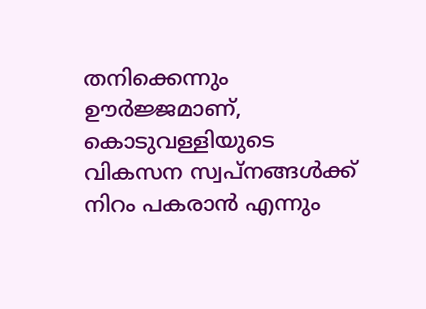തനിക്കെന്നും ഊർജ്ജമാണ്, കൊടുവള്ളിയുടെ വികസന സ്വപ്നങ്ങൾക്ക് നിറം പകരാൻ എന്നും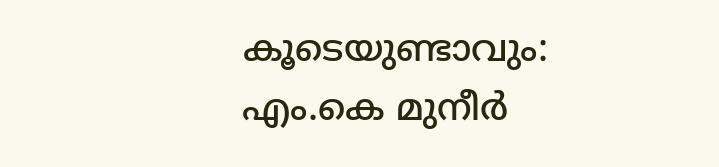കൂടെയുണ്ടാവും: എം.കെ മുനീർ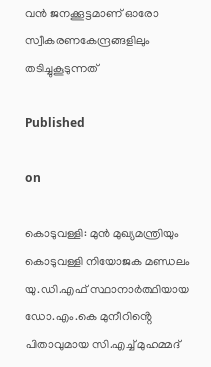വന്‍ ജനക്കൂട്ടമാണ് ഓരോ സ്വീകരണകേന്ദ്രങ്ങളിലും തടിച്ചുകൂടുന്നത്‌

Published

on

കൊടുവള്ളി: മുൻ മുഖ്യമന്ത്രിയും കൊടുവള്ളി നിയോജക മണ്ഡലം യു.ഡി.എഫ് സ്ഥാനാർത്ഥിയായ ഡോ.എം.കെ മുനീറിൻ്റെ പിതാവുമായ സി.എച്ച് മുഹമ്മദ്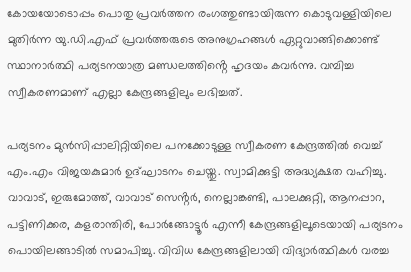കോയയോടൊപ്പം പൊതു പ്രവർത്തന രംഗത്തുണ്ടായിരുന്ന കൊടുവള്ളിയിലെ മുതിർന്ന യു.ഡി.എഫ് പ്രവർത്തരുടെ അനുഗ്രഹങ്ങൾ ഏറ്റുവാങ്ങിക്കൊണ്ട് സ്ഥാനാർത്ഥി പര്യടനയാത്ര മണ്ഡലത്തിൻ്റെ ഹൃദയം കവർന്നു. വമ്പിച്ച സ്വീകരണമാണ് എല്ലാ കേന്ദ്രങ്ങളിലും ലഭിച്ചത്.

പര്യടനം മുൻസിപ്പാലിറ്റിയിലെ പനക്കോടുള്ള സ്വീകരണ കേന്ദ്രത്തിൽ വെച്ച്  എം.എം വിജയകുമാർ ഉദ്ഘാടനം ചെയ്തു. സ്വാമിക്കുട്ടി അദ്ധ്യക്ഷത വഹിച്ചു. വാവാട്, ഇരുമോത്ത്, വാവാട് സെൻ്റർ, നെല്ലാങ്കണ്ടി, പാലക്കുറ്റി, ആനപ്പാറ, പട്ടിണിക്കര, കളരാന്തിരി, പോർങ്ങോട്ടൂർ എന്നീ കേന്ദ്രങ്ങളിലൂടെയായി പര്യടനം പൊയിലങ്ങാടിൽ സമാപിച്ചു. വിവിധ കേന്ദ്രങ്ങളിലായി വിദ്യാർത്ഥികൾ വരച്ച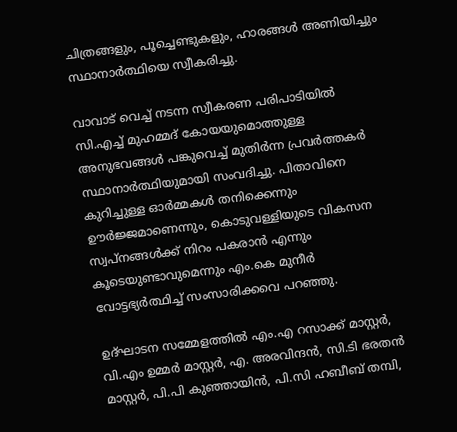ചിത്രങ്ങളും, പൂച്ചെണ്ടുകളും, ഹാരങ്ങൾ അണിയിച്ചും സ്ഥാനാർത്ഥിയെ സ്വീകരിച്ചു.

വാവാട് വെച്ച് നടന്ന സ്വീകരണ പരിപാടിയിൽ സി.എച്ച് മുഹമ്മദ് കോയയുമൊത്തുള്ള അനുഭവങ്ങൾ പങ്കുവെച്ച് മുതിർന്ന പ്രവർത്തകർ സ്ഥാനാർത്ഥിയുമായി സംവദിച്ചു. പിതാവിനെ കുറിച്ചുള്ള ഓർമ്മകൾ തനിക്കെന്നും ഊർജ്ജമാണെന്നും, കൊടുവള്ളിയുടെ വികസന സ്വപ്നങ്ങൾക്ക് നിറം പകരാൻ എന്നും കൂടെയുണ്ടാവുമെന്നും എം.കെ മുനീർ വോട്ടഭ്യർത്ഥിച്ച് സംസാരിക്കവെ പറഞ്ഞു.

ഉദ്ഘാടന സമ്മേളത്തിൽ എം.എ റസാക്ക് മാസ്റ്റർ, വി.എം ഉമ്മർ മാസ്റ്റർ, എ. അരവിന്ദൻ, സി.ടി ഭരതൻ മാസ്റ്റർ, പി.പി കുഞ്ഞായിൻ, പി.സി ഹബീബ് തമ്പി,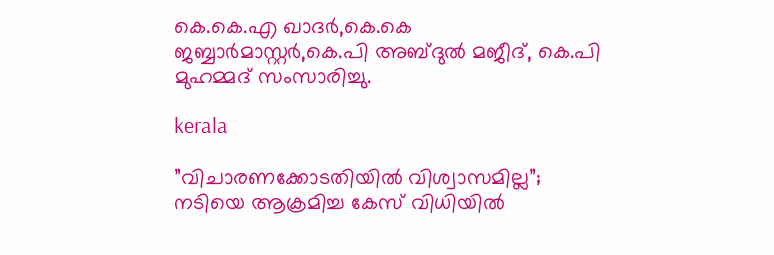കെ.കെ.എ ഖാദർ,കെ.കെ ജബ്ബാർമാസ്റ്റർ,കെ.പി അബ്ദുൽ മജീദ്, കെ.പി മുഹമ്മദ് സംസാരിച്ചു.

kerala

”വിചാരണക്കോടതിയില്‍ വിശ്വാസമില്ല”; നടിയെ ആക്രമിച്ച കേസ് വിധിയില്‍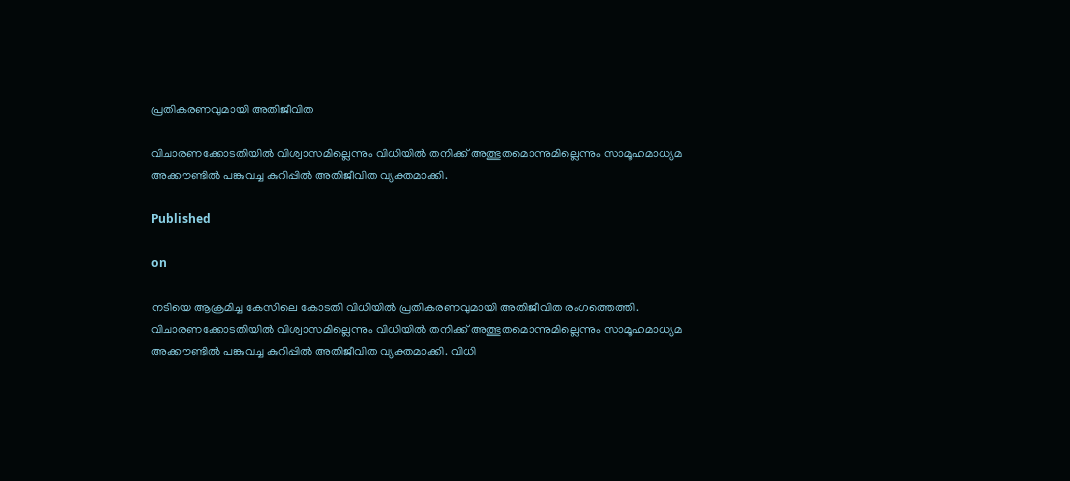പ്രതികരണവുമായി അതിജീവിത

വിചാരണക്കോടതിയില്‍ വിശ്വാസമില്ലെന്നും വിധിയില്‍ തനിക്ക് അത്ഭുതമൊന്നുമില്ലെന്നും സാമൂഹമാധ്യമ അക്കൗണ്ടില്‍ പങ്കുവച്ച കുറിപ്പില്‍ അതിജീവിത വ്യക്തമാക്കി.

Published

on

നടിയെ ആക്രമിച്ച കേസിലെ കോടതി വിധിയില്‍ പ്രതികരണവുമായി അതിജീവിത രംഗത്തെത്തി. വിചാരണക്കോടതിയില്‍ വിശ്വാസമില്ലെന്നും വിധിയില്‍ തനിക്ക് അത്ഭുതമൊന്നുമില്ലെന്നും സാമൂഹമാധ്യമ അക്കൗണ്ടില്‍ പങ്കുവച്ച കുറിപ്പില്‍ അതിജീവിത വ്യക്തമാക്കി. വിധി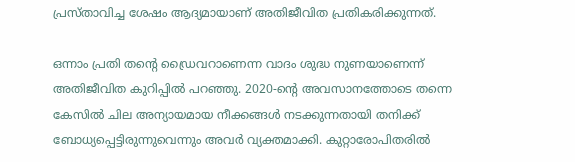പ്രസ്താവിച്ച ശേഷം ആദ്യമായാണ് അതിജീവിത പ്രതികരിക്കുന്നത്.

ഒന്നാം പ്രതി തന്റെ ഡ്രൈവറാണെന്ന വാദം ശുദ്ധ നുണയാണെന്ന് അതിജീവിത കുറിപ്പില്‍ പറഞ്ഞു. 2020-ന്റെ അവസാനത്തോടെ തന്നെ കേസില്‍ ചില അന്യായമായ നീക്കങ്ങള്‍ നടക്കുന്നതായി തനിക്ക് ബോധ്യപ്പെട്ടിരുന്നുവെന്നും അവര്‍ വ്യക്തമാക്കി. കുറ്റാരോപിതരില്‍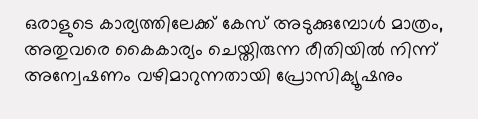ഒരാളുടെ കാര്യത്തിലേക്ക് കേസ് അടുക്കുമ്പോള്‍ മാത്രം, അതുവരെ കൈകാര്യം ചെയ്തിരുന്ന രീതിയില്‍ നിന്ന് അന്വേഷണം വഴിമാറുന്നതായി പ്രോസിക്യൂഷനും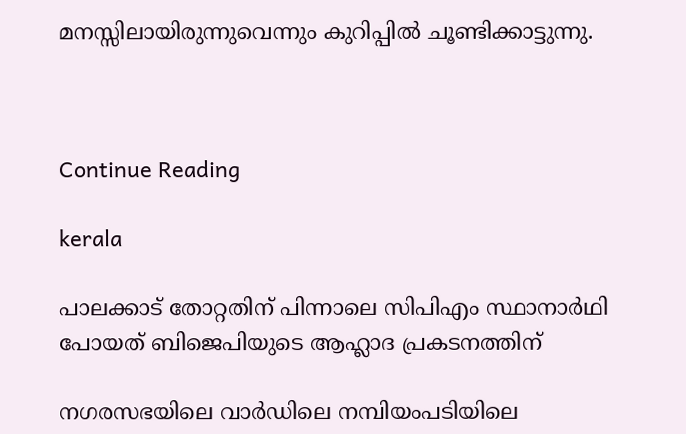മനസ്സിലായിരുന്നുവെന്നും കുറിപ്പില്‍ ചൂണ്ടിക്കാട്ടുന്നു.



Continue Reading

kerala

പാലക്കാട് തോറ്റതിന് പിന്നാലെ സിപിഎം സ്ഥാനാര്‍ഥി പോയത് ബിജെപിയുടെ ആഹ്ലാദ പ്രകടനത്തിന്

നഗരസഭയിലെ വാര്‍ഡിലെ നമ്പിയംപടിയിലെ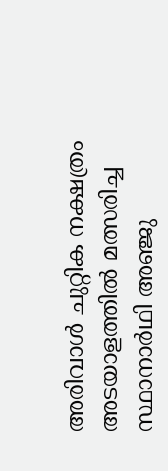അരിവാള്‍ ചുറ്റിക നക്ഷത്രം അടയാളത്തില്‍ മത്സരിച്ച സ്ഥാനാര്‍ഥി അഞ്ജു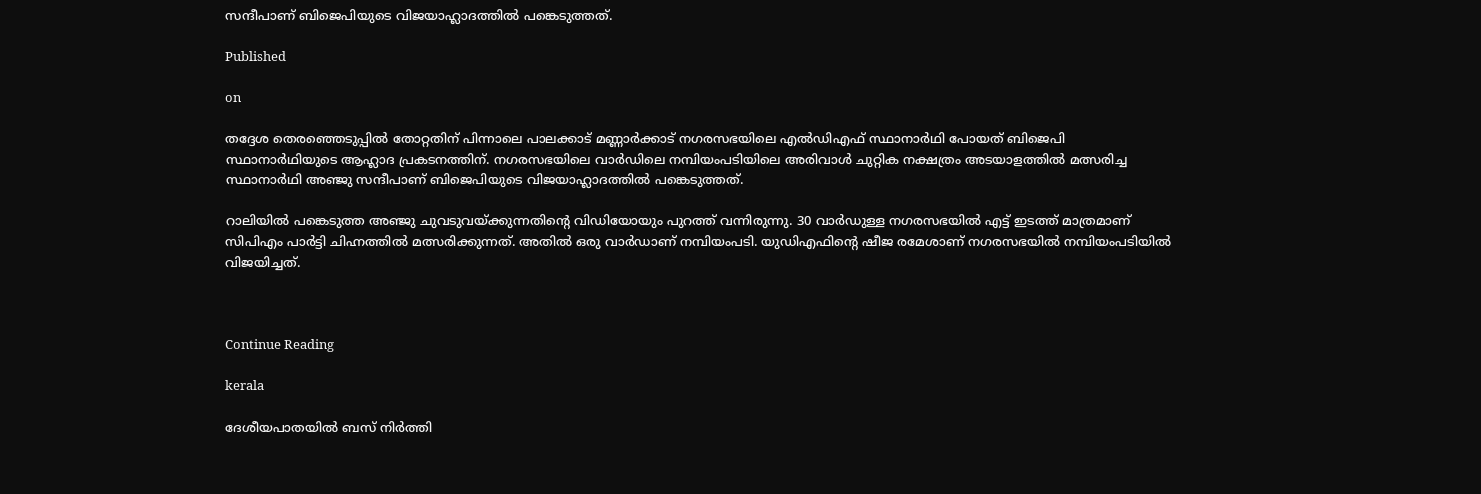സന്ദീപാണ് ബിജെപിയുടെ വിജയാഹ്ലാദത്തില്‍ പങ്കെടുത്തത്.

Published

on

തദ്ദേശ തെരഞ്ഞെടുപ്പില്‍ തോറ്റതിന് പിന്നാലെ പാലക്കാട് മണ്ണാര്‍ക്കാട് നഗരസഭയിലെ എല്‍ഡിഎഫ് സ്ഥാനാര്‍ഥി പോയത് ബിജെപി സ്ഥാനാര്‍ഥിയുടെ ആഹ്ലാദ പ്രകടനത്തിന്. നഗരസഭയിലെ വാര്‍ഡിലെ നമ്പിയംപടിയിലെ അരിവാള്‍ ചുറ്റിക നക്ഷത്രം അടയാളത്തില്‍ മത്സരിച്ച സ്ഥാനാര്‍ഥി അഞ്ജു സന്ദീപാണ് ബിജെപിയുടെ വിജയാഹ്ലാദത്തില്‍ പങ്കെടുത്തത്.

റാലിയില്‍ പങ്കെടുത്ത അഞ്ജു ചുവടുവയ്ക്കുന്നതിന്റെ വിഡിയോയും പുറത്ത് വന്നിരുന്നു. 30 വാര്‍ഡുള്ള നഗരസഭയില്‍ എട്ട് ഇടത്ത് മാത്രമാണ് സിപിഎം പാര്‍ട്ടി ചിഹ്നത്തില്‍ മത്സരിക്കുന്നത്. അതില്‍ ഒരു വാര്‍ഡാണ് നമ്പിയംപടി. യുഡിഎഫിന്റെ ഷീജ രമേശാണ് നഗരസഭയില്‍ നമ്പിയംപടിയില്‍ വിജയിച്ചത്.



Continue Reading

kerala

ദേശീയപാതയില്‍ ബസ് നിര്‍ത്തി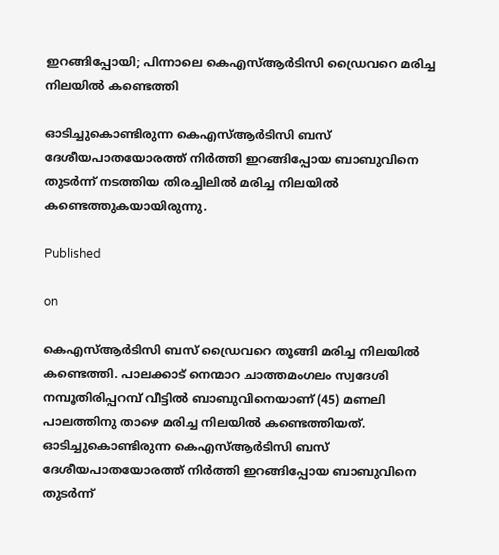ഇറങ്ങിപ്പോയി; പിന്നാലെ കെഎസ്ആര്‍ടിസി ഡ്രൈവറെ മരിച്ച നിലയില്‍ കണ്ടെത്തി

ഓടിച്ചുകൊണ്ടിരുന്ന കെഎസ്ആര്‍ടിസി ബസ് ദേശീയപാതയോരത്ത് നിര്‍ത്തി ഇറങ്ങിപ്പോയ ബാബുവിനെ തുടര്‍ന്ന് നടത്തിയ തിരച്ചിലില്‍ മരിച്ച നിലയില്‍ കണ്ടെത്തുകയായിരുന്നു.

Published

on

കെഎസ്ആര്‍ടിസി ബസ് ഡ്രൈവറെ തൂങ്ങി മരിച്ച നിലയില്‍ കണ്ടെത്തി. പാലക്കാട് നെന്മാറ ചാത്തമംഗലം സ്വദേശി നമ്പൂതിരിപ്പറമ്പ് വീട്ടില്‍ ബാബുവിനെയാണ് (45) മണലി പാലത്തിനു താഴെ മരിച്ച നിലയില്‍ കണ്ടെത്തിയത്. ഓടിച്ചുകൊണ്ടിരുന്ന കെഎസ്ആര്‍ടിസി ബസ് ദേശീയപാതയോരത്ത് നിര്‍ത്തി ഇറങ്ങിപ്പോയ ബാബുവിനെ തുടര്‍ന്ന്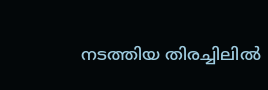നടത്തിയ തിരച്ചിലില്‍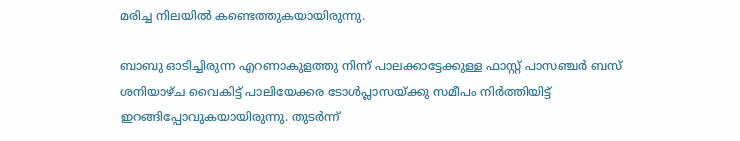മരിച്ച നിലയില്‍ കണ്ടെത്തുകയായിരുന്നു.

ബാബു ഓടിച്ചിരുന്ന എറണാകുളത്തു നിന്ന് പാലക്കാട്ടേക്കുള്ള ഫാസ്റ്റ് പാസഞ്ചര്‍ ബസ് ശനിയാഴ്ച വൈകിട്ട് പാലിയേക്കര ടോള്‍പ്ലാസയ്ക്കു സമീപം നിര്‍ത്തിയിട്ട് ഇറങ്ങിപ്പോവുകയായിരുന്നു. തുടര്‍ന്ന്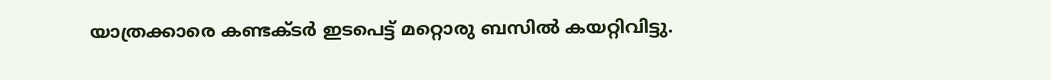യാത്രക്കാരെ കണ്ടക്ടര്‍ ഇടപെട്ട് മറ്റൊരു ബസില്‍ കയറ്റിവിട്ടു.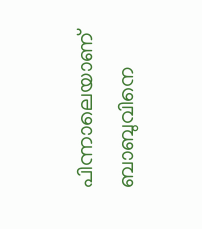പിന്നാലെയാണ് ബാബുവിനെ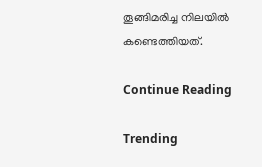തൂങ്ങിമരിച്ച നിലയില്‍ കണ്ടെത്തിയത്.

Continue Reading

Trending